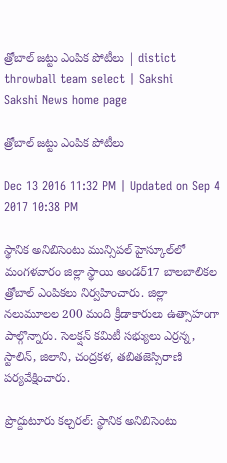త్రోబాల్‌ జట్టు ఎంపిక పోటీలు | distict throwball team select | Sakshi
Sakshi News home page

త్రోబాల్‌ జట్టు ఎంపిక పోటీలు

Dec 13 2016 11:32 PM | Updated on Sep 4 2017 10:38 PM

స్థానిక అనిబిసెంటు మున్సిపల్‌ హైస్కూల్‌లో మంగళవారం జిల్లా స్థాయి అండర్‌17 బాలబాలికల త్రోబాల్‌ ఎంపికలు నిర్వహించారు. జిల్లా నలుమూలల 200 మంది క్రీడాకారులు ఉత్సాహంగా పాల్గొన్నారు. సెలక‌్షన్‌ కమిటీ సభ్యులు ఎర్రన్న, స్టాలిన్, జిలాని, చంద్రకళ, తబితజెస్సిరాణి పర్యవేక్షించారు.

ప్రొద్దుటూరు కల్చరల్‌: స్థానిక అనిబిసెంటు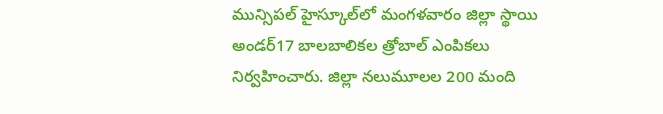మున్సిపల్‌ హైస్కూల్‌లో మంగళవారం జిల్లా స్థాయి అండర్‌17 బాలబాలికల త్రోబాల్‌ ఎంపికలు నిర్వహించారు. జిల్లా నలుమూలల 200 మంది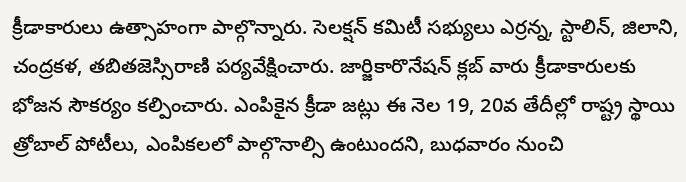క్రీడాకారులు ఉత్సాహంగా పాల్గొన్నారు. సెలక‌్షన్‌ కమిటీ సభ్యులు ఎర్రన్న, స్టాలిన్, జిలాని, చంద్రకళ, తబితజెస్సిరాణి పర్యవేక్షించారు. జార్జికారొనేషన్‌ క్లబ్‌ వారు క్రీడాకారులకు భోజన సౌకర్యం కల్పించారు. ఎంపికైన క్రీడా జట్లు ఈ నెల 19, 20వ తేదీల్లో రాష్ట్ర స్థాయి త్రోబాల్‌ పోటీలు, ఎంపికలలో పాల్గొనాల్సి ఉంటుందని, బుధవారం నుంచి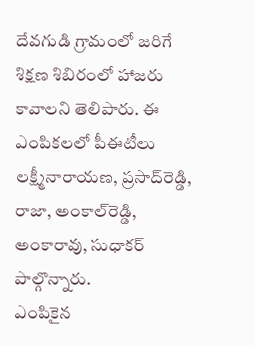దేవగుడి గ్రామంలో జరిగే శిక్షణ శిబిరంలో హాజరు కావాలని తెలిపారు. ఈ ఎంపికలలో పీఈటీలు లక్ష్మీనారాయణ, ప్రసాద్‌రెడ్డి, రాజా, అంకాల్‌రెడ్డి, అంకారావు, సుధాకర్‌ పాల్గొన్నారు.
ఎంపికైన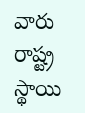వారు
రాష్ట్ర స్థాయి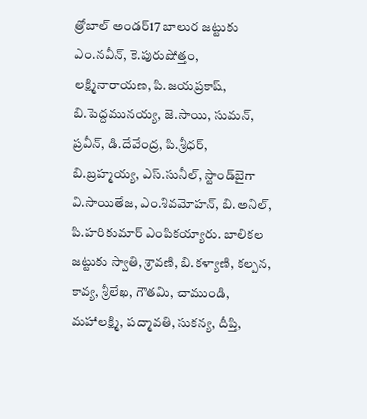త్రోబాల్‌ అండర్‌17 బాలుర జట్టుకు ఎం.నవీన్, కె.పురుషోత్తం, లక్ష్మినారాయణ, పి.జయప్రకాష్, బి.పెద్దమునయ్య, జె.సాయి, సుమన్, ప్రవీన్, డి.దేవేంద్ర, పి.శ్రీధర్, బి.బ్రహ్మయ్య, ఎస్‌.సునీల్, స్టాండ్‌బైగా వి.సాయితేజ, ఎం.శివమోహన్, బి.అనిల్, పి.హరికుమార్‌ ఎంపికయ్యారు. బాలికల జట్టుకు స్వాతి, శ్రావణి, బి.కళ్యాణి, కల్పన, కావ్య, శ్రీలేఖ, గౌతమి, చాముండి, మహాలక్ష్మి, పద్మావతి, సుకన్య, దీప్తి,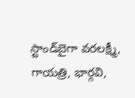స్టాండ్‌బైగా వరలక్ష్మీ, గాయత్రి, భార్గవి,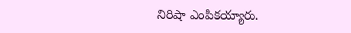నిరిషా ఎంపికయ్యారు.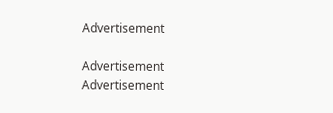Advertisement

Advertisement
Advertisement